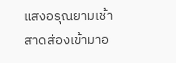แสงอรุณยามเช้าสาดส่องเข้ามาอ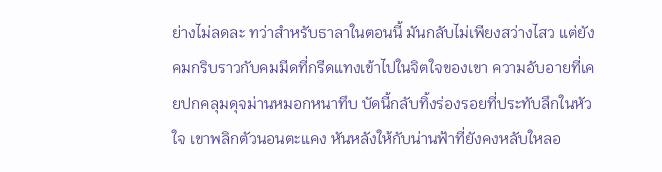ย่างไม่ลดละ ทว่าสำหรับธาลาในตอนนี้ มันกลับไม่เพียงสว่างไสว แต่ยังคมกริบราวกับคมมีดที่กรีดแทงเข้าไปในจิตใจของเขา ความอับอายที่เคยปกคลุมดุจม่านหมอกหนาทึบ บัดนี้กลับทิ้งร่องรอยที่ประทับลึกในหัวใจ เขาพลิกตัวนอนตะแคง หันหลังให้กับน่านฟ้าที่ยังคงหลับใหลอ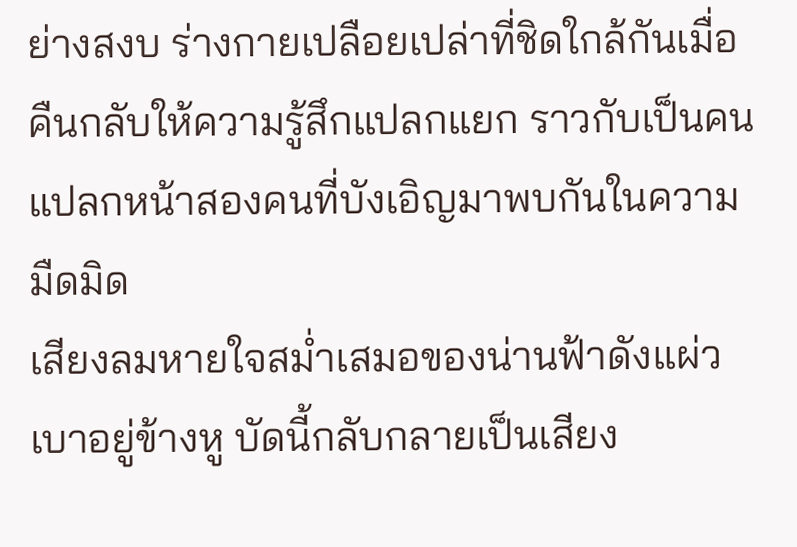ย่างสงบ ร่างกายเปลือยเปล่าที่ชิดใกล้กันเมื่อคืนกลับให้ความรู้สึกแปลกแยก ราวกับเป็นคนแปลกหน้าสองคนที่บังเอิญมาพบกันในความมืดมิด
เสียงลมหายใจสม่ำเสมอของน่านฟ้าดังแผ่วเบาอยู่ข้างหู บัดนี้กลับกลายเป็นเสียง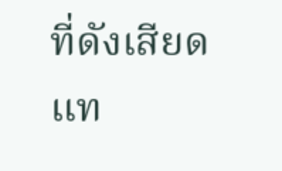ที่ดังเสียดแท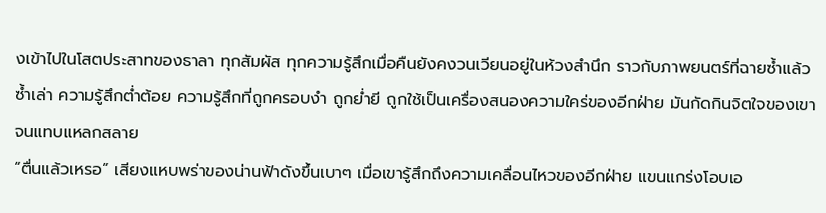งเข้าไปในโสตประสาทของธาลา ทุกสัมผัส ทุกความรู้สึกเมื่อคืนยังคงวนเวียนอยู่ในห้วงสำนึก ราวกับภาพยนตร์ที่ฉายซ้ำแล้วซ้ำเล่า ความรู้สึกต่ำต้อย ความรู้สึกที่ถูกครอบงำ ถูกย่ำยี ถูกใช้เป็นเครื่องสนองความใคร่ของอีกฝ่าย มันกัดกินจิตใจของเขาจนแทบแหลกสลาย
“ตื่นแล้วเหรอ” เสียงแหบพร่าของน่านฟ้าดังขึ้นเบาๆ เมื่อเขารู้สึกถึงความเคลื่อนไหวของอีกฝ่าย แขนแกร่งโอบเอ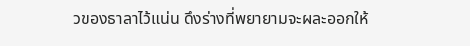วของธาลาไว้แน่น ดึงร่างที่พยายามจะผละออกให้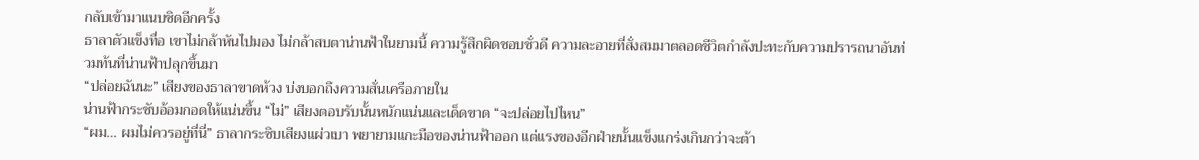กลับเข้ามาแนบชิดอีกครั้ง
ธาลาตัวแข็งทื่อ เขาไม่กล้าหันไปมอง ไม่กล้าสบตาน่านฟ้าในยามนี้ ความรู้สึกผิดชอบชั่วดี ความละอายที่สั่งสมมาตลอดชีวิตกำลังปะทะกับความปรารถนาอันท่วมท้นที่น่านฟ้าปลุกขึ้นมา
“ปล่อยฉันนะ” เสียงของธาลาขาดห้วง บ่งบอกถึงความสั่นเครือภายใน
น่านฟ้ากระชับอ้อมกอดให้แน่นขึ้น “ไม่” เสียงตอบรับนั้นหนักแน่นและเด็ดขาด “จะปล่อยไปไหน”
“ผม… ผมไม่ควรอยู่ที่นี่” ธาลากระซิบเสียงแผ่วเบา พยายามแกะมือของน่านฟ้าออก แต่แรงของอีกฝ่ายนั้นแข็งแกร่งเกินกว่าจะต้า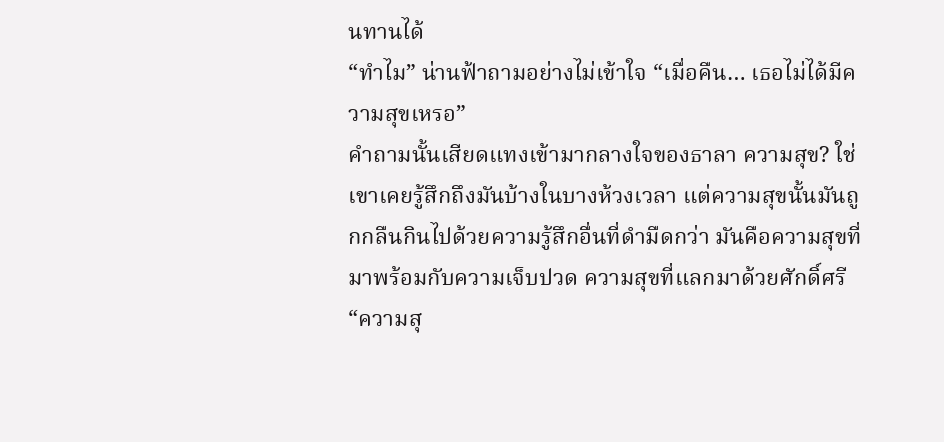นทานได้
“ทำไม” น่านฟ้าถามอย่างไม่เข้าใจ “เมื่อคืน… เธอไม่ได้มีความสุขเหรอ”
คำถามนั้นเสียดแทงเข้ามากลางใจของธาลา ความสุข? ใช่ เขาเคยรู้สึกถึงมันบ้างในบางห้วงเวลา แต่ความสุขนั้นมันถูกกลืนกินไปด้วยความรู้สึกอื่นที่ดำมืดกว่า มันคือความสุขที่มาพร้อมกับความเจ็บปวด ความสุขที่แลกมาด้วยศักดิ์ศรี
“ความสุ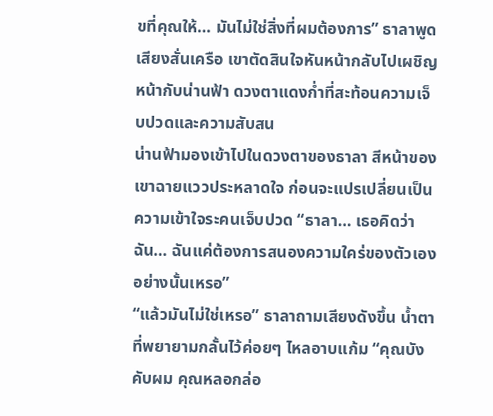ขที่คุณให้… มันไม่ใช่สิ่งที่ผมต้องการ” ธาลาพูดเสียงสั่นเครือ เขาตัดสินใจหันหน้ากลับไปเผชิญหน้ากับน่านฟ้า ดวงตาแดงก่ำที่สะท้อนความเจ็บปวดและความสับสน
น่านฟ้ามองเข้าไปในดวงตาของธาลา สีหน้าของเขาฉายแววประหลาดใจ ก่อนจะแปรเปลี่ยนเป็นความเข้าใจระคนเจ็บปวด “ธาลา… เธอคิดว่าฉัน… ฉันแค่ต้องการสนองความใคร่ของตัวเองอย่างนั้นเหรอ”
“แล้วมันไม่ใช่เหรอ” ธาลาถามเสียงดังขึ้น น้ำตาที่พยายามกลั้นไว้ค่อยๆ ไหลอาบแก้ม “คุณบังคับผม คุณหลอกล่อ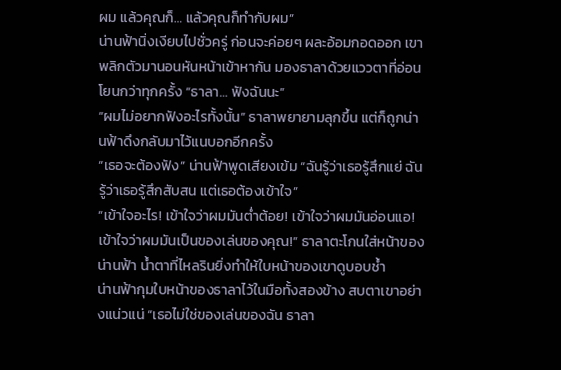ผม แล้วคุณก็… แล้วคุณก็ทำกับผม”
น่านฟ้านิ่งเงียบไปชั่วครู่ ก่อนจะค่อยๆ ผละอ้อมกอดออก เขาพลิกตัวมานอนหันหน้าเข้าหากัน มองธาลาด้วยแววตาที่อ่อนโยนกว่าทุกครั้ง “ธาลา… ฟังฉันนะ”
“ผมไม่อยากฟังอะไรทั้งนั้น” ธาลาพยายามลุกขึ้น แต่ก็ถูกน่านฟ้าดึงกลับมาไว้แนบอกอีกครั้ง
“เธอจะต้องฟัง” น่านฟ้าพูดเสียงเข้ม “ฉันรู้ว่าเธอรู้สึกแย่ ฉันรู้ว่าเธอรู้สึกสับสน แต่เธอต้องเข้าใจ”
“เข้าใจอะไร! เข้าใจว่าผมมันต่ำต้อย! เข้าใจว่าผมมันอ่อนแอ! เข้าใจว่าผมมันเป็นของเล่นของคุณ!” ธาลาตะโกนใส่หน้าของน่านฟ้า น้ำตาที่ไหลรินยิ่งทำให้ใบหน้าของเขาดูบอบช้ำ
น่านฟ้ากุมใบหน้าของธาลาไว้ในมือทั้งสองข้าง สบตาเขาอย่างแน่วแน่ “เธอไม่ใช่ของเล่นของฉัน ธาลา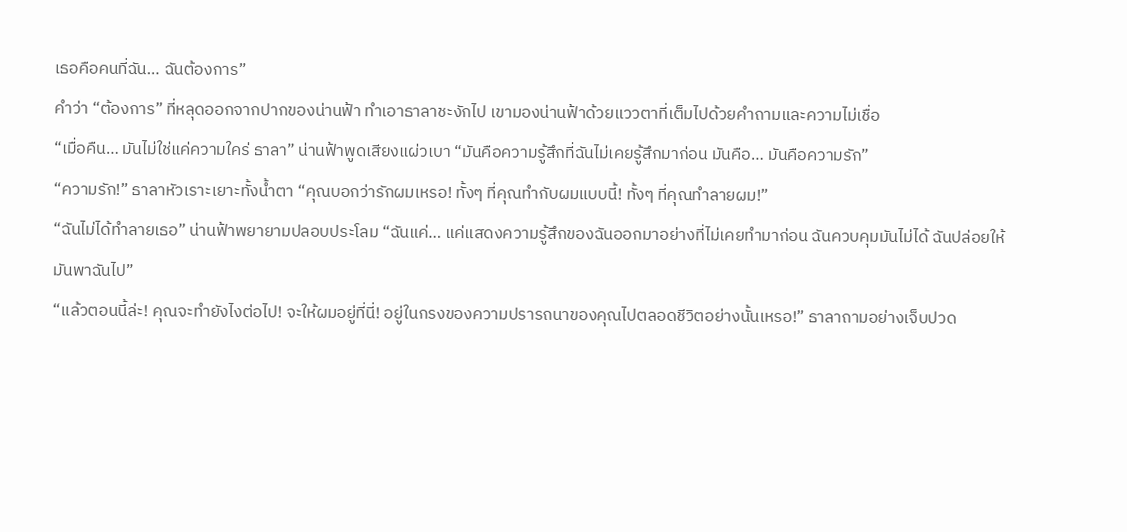เธอคือคนที่ฉัน… ฉันต้องการ”
คำว่า “ต้องการ” ที่หลุดออกจากปากของน่านฟ้า ทำเอาธาลาชะงักไป เขามองน่านฟ้าด้วยแววตาที่เต็มไปด้วยคำถามและความไม่เชื่อ
“เมื่อคืน… มันไม่ใช่แค่ความใคร่ ธาลา” น่านฟ้าพูดเสียงแผ่วเบา “มันคือความรู้สึกที่ฉันไม่เคยรู้สึกมาก่อน มันคือ… มันคือความรัก”
“ความรัก!” ธาลาหัวเราะเยาะทั้งน้ำตา “คุณบอกว่ารักผมเหรอ! ทั้งๆ ที่คุณทำกับผมแบบนี้! ทั้งๆ ที่คุณทำลายผม!”
“ฉันไม่ได้ทำลายเธอ” น่านฟ้าพยายามปลอบประโลม “ฉันแค่… แค่แสดงความรู้สึกของฉันออกมาอย่างที่ไม่เคยทำมาก่อน ฉันควบคุมมันไม่ได้ ฉันปล่อยให้มันพาฉันไป”
“แล้วตอนนี้ล่ะ! คุณจะทำยังไงต่อไป! จะให้ผมอยู่ที่นี่! อยู่ในกรงของความปรารถนาของคุณไปตลอดชีวิตอย่างนั้นเหรอ!” ธาลาถามอย่างเจ็บปวด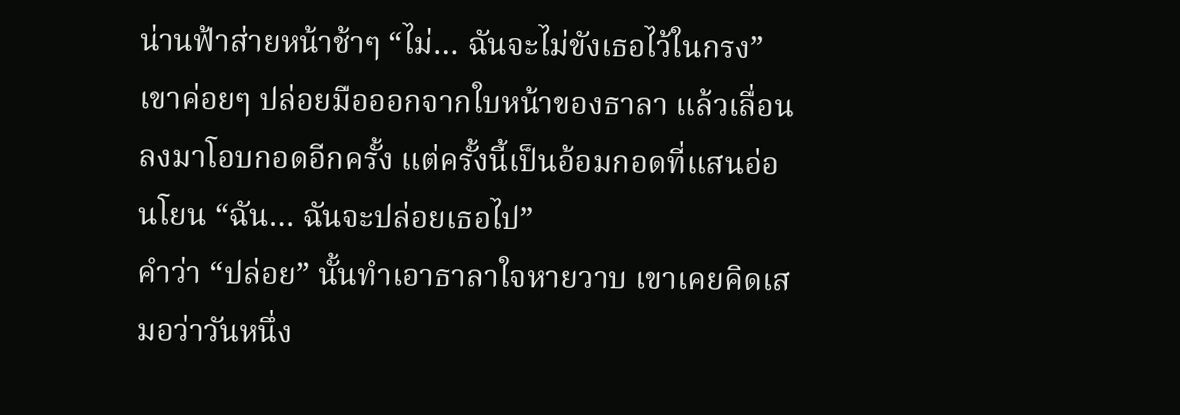น่านฟ้าส่ายหน้าช้าๆ “ไม่… ฉันจะไม่ขังเธอไว้ในกรง” เขาค่อยๆ ปล่อยมือออกจากใบหน้าของธาลา แล้วเลื่อนลงมาโอบกอดอีกครั้ง แต่ครั้งนี้เป็นอ้อมกอดที่แสนอ่อนโยน “ฉัน… ฉันจะปล่อยเธอไป”
คำว่า “ปล่อย” นั้นทำเอาธาลาใจหายวาบ เขาเคยคิดเสมอว่าวันหนึ่ง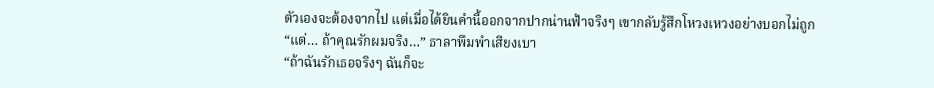ตัวเองจะต้องจากไป แต่เมื่อได้ยินคำนี้ออกจากปากน่านฟ้าจริงๆ เขากลับรู้สึกโหวงเหวงอย่างบอกไม่ถูก
“แต่… ถ้าคุณรักผมจริง…” ธาลาพึมพำเสียงเบา
“ถ้าฉันรักเธอจริงๆ ฉันก็จะ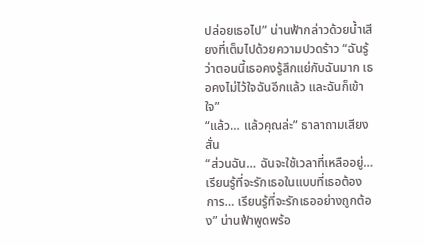ปล่อยเธอไป” น่านฟ้ากล่าวด้วยน้ำเสียงที่เต็มไปด้วยความปวดร้าว “ฉันรู้ว่าตอนนี้เธอคงรู้สึกแย่กับฉันมาก เธอคงไม่ไว้ใจฉันอีกแล้ว และฉันก็เข้าใจ”
“แล้ว… แล้วคุณล่ะ” ธาลาถามเสียงสั่น
“ส่วนฉัน… ฉันจะใช้เวลาที่เหลืออยู่… เรียนรู้ที่จะรักเธอในแบบที่เธอต้องการ… เรียนรู้ที่จะรักเธออย่างถูกต้อง” น่านฟ้าพูดพร้อ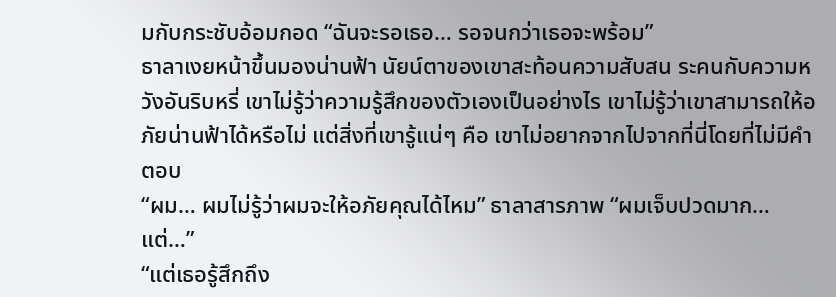มกับกระชับอ้อมกอด “ฉันจะรอเธอ… รอจนกว่าเธอจะพร้อม”
ธาลาเงยหน้าขึ้นมองน่านฟ้า นัยน์ตาของเขาสะท้อนความสับสน ระคนกับความหวังอันริบหรี่ เขาไม่รู้ว่าความรู้สึกของตัวเองเป็นอย่างไร เขาไม่รู้ว่าเขาสามารถให้อภัยน่านฟ้าได้หรือไม่ แต่สิ่งที่เขารู้แน่ๆ คือ เขาไม่อยากจากไปจากที่นี่โดยที่ไม่มีคำตอบ
“ผม… ผมไม่รู้ว่าผมจะให้อภัยคุณได้ไหม” ธาลาสารภาพ “ผมเจ็บปวดมาก… แต่…”
“แต่เธอรู้สึกถึง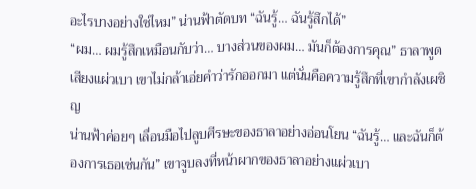อะไรบางอย่างใช่ไหม” น่านฟ้าตัดบท “ฉันรู้… ฉันรู้สึกได้”
“ผม… ผมรู้สึกเหมือนกับว่า… บางส่วนของผม… มันก็ต้องการคุณ” ธาลาพูดเสียงแผ่วเบา เขาไม่กล้าเอ่ยคำว่ารักออกมา แต่นั่นคือความรู้สึกที่เขากำลังเผชิญ
น่านฟ้าค่อยๆ เลื่อนมือไปลูบศีรษะของธาลาอย่างอ่อนโยน “ฉันรู้… และฉันก็ต้องการเธอเช่นกัน” เขาจูบลงที่หน้าผากของธาลาอย่างแผ่วเบา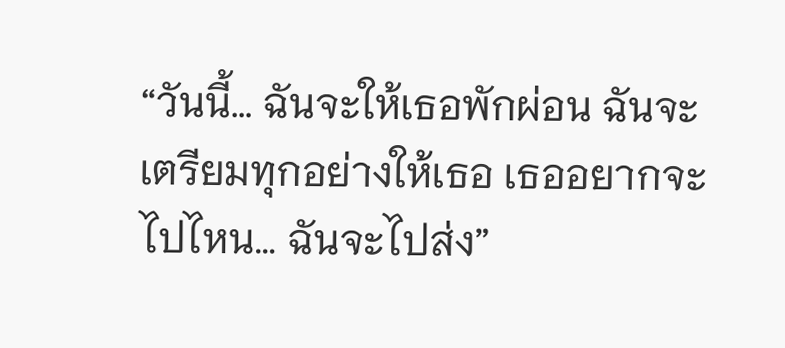“วันนี้… ฉันจะให้เธอพักผ่อน ฉันจะเตรียมทุกอย่างให้เธอ เธออยากจะไปไหน… ฉันจะไปส่ง”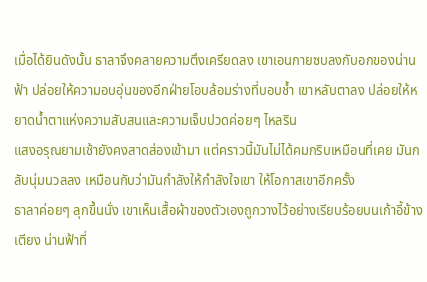เมื่อได้ยินดังนั้น ธาลาจึงคลายความตึงเครียดลง เขาเอนกายซบลงกับอกของน่านฟ้า ปล่อยให้ความอบอุ่นของอีกฝ่ายโอบล้อมร่างที่บอบช้ำ เขาหลับตาลง ปล่อยให้หยาดน้ำตาแห่งความสับสนและความเจ็บปวดค่อยๆ ไหลริน
แสงอรุณยามเช้ายังคงสาดส่องเข้ามา แต่คราวนี้มันไม่ได้คมกริบเหมือนที่เคย มันกลับนุ่มนวลลง เหมือนกับว่ามันกำลังให้กำลังใจเขา ให้โอกาสเขาอีกครั้ง
ธาลาค่อยๆ ลุกขึ้นนั่ง เขาเห็นเสื้อผ้าของตัวเองถูกวางไว้อย่างเรียบร้อยบนเก้าอี้ข้างเตียง น่านฟ้าที่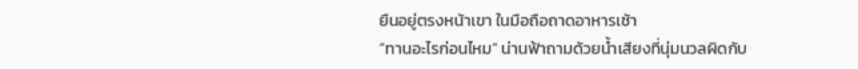ยืนอยู่ตรงหน้าเขา ในมือถือถาดอาหารเช้า
“ทานอะไรก่อนไหม” น่านฟ้าถามด้วยน้ำเสียงที่นุ่มนวลผิดกับ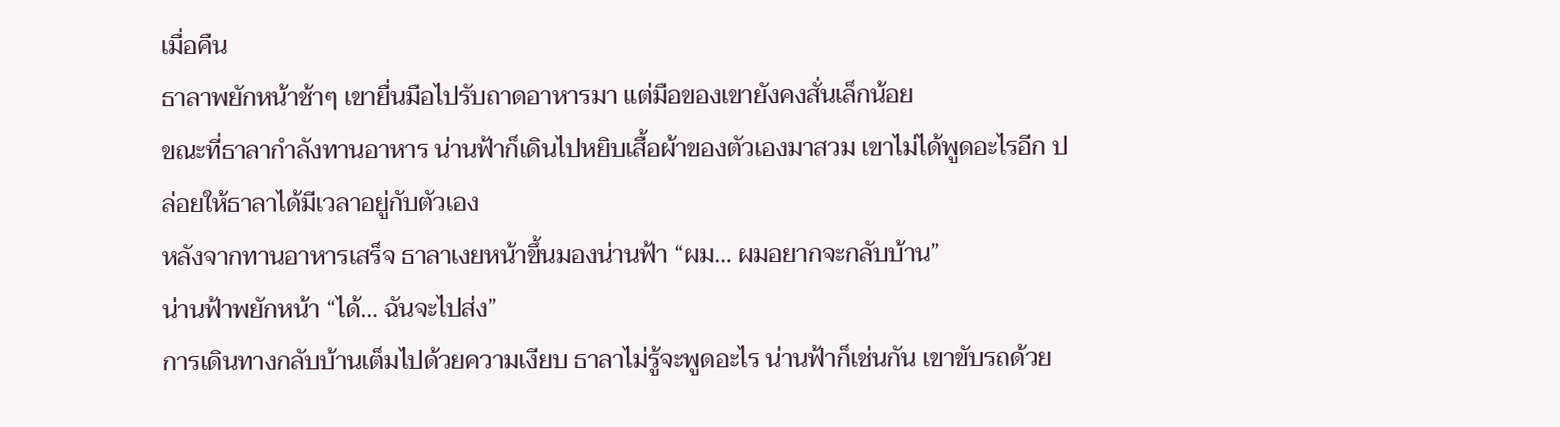เมื่อคืน
ธาลาพยักหน้าช้าๆ เขายื่นมือไปรับถาดอาหารมา แต่มือของเขายังคงสั่นเล็กน้อย
ขณะที่ธาลากำลังทานอาหาร น่านฟ้าก็เดินไปหยิบเสื้อผ้าของตัวเองมาสวม เขาไม่ได้พูดอะไรอีก ปล่อยให้ธาลาได้มีเวลาอยู่กับตัวเอง
หลังจากทานอาหารเสร็จ ธาลาเงยหน้าขึ้นมองน่านฟ้า “ผม… ผมอยากจะกลับบ้าน”
น่านฟ้าพยักหน้า “ได้… ฉันจะไปส่ง”
การเดินทางกลับบ้านเต็มไปด้วยความเงียบ ธาลาไม่รู้จะพูดอะไร น่านฟ้าก็เช่นกัน เขาขับรถด้วย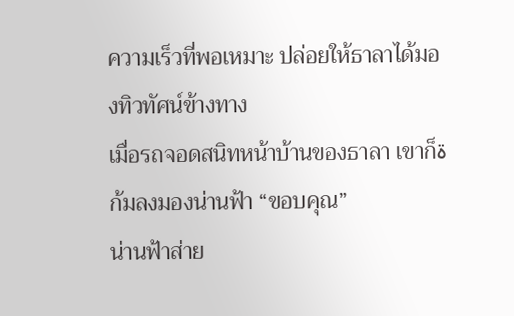ความเร็วที่พอเหมาะ ปล่อยให้ธาลาได้มองทิวทัศน์ข้างทาง
เมื่อรถจอดสนิทหน้าบ้านของธาลา เขาก็ةก้มลงมองน่านฟ้า “ขอบคุณ”
น่านฟ้าส่าย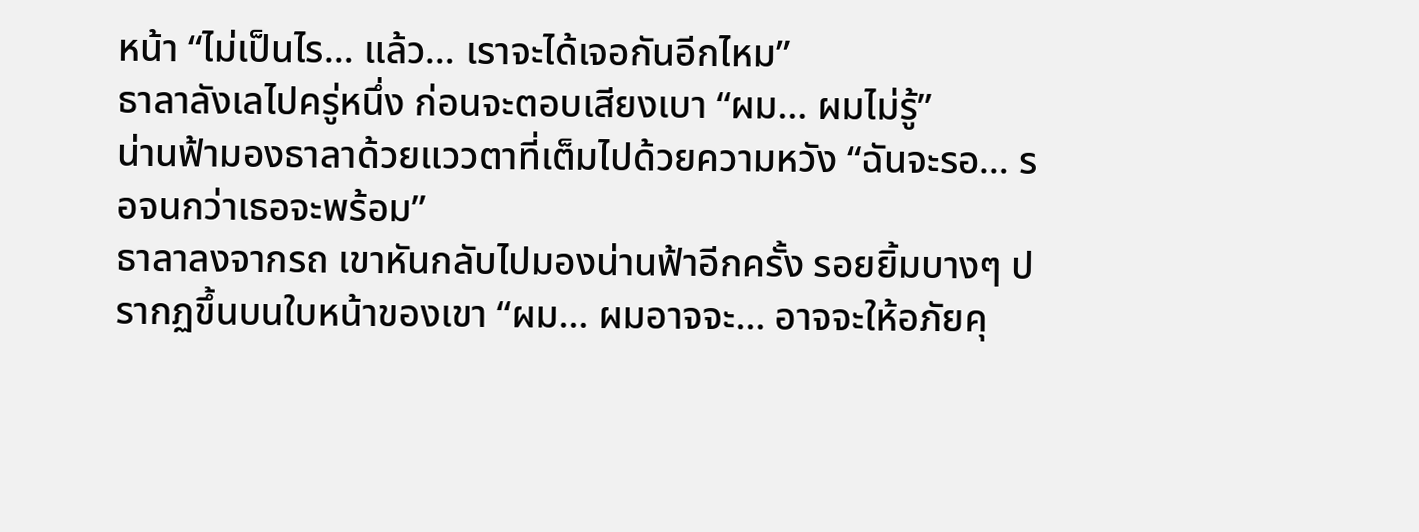หน้า “ไม่เป็นไร… แล้ว… เราจะได้เจอกันอีกไหม”
ธาลาลังเลไปครู่หนึ่ง ก่อนจะตอบเสียงเบา “ผม… ผมไม่รู้”
น่านฟ้ามองธาลาด้วยแววตาที่เต็มไปด้วยความหวัง “ฉันจะรอ… รอจนกว่าเธอจะพร้อม”
ธาลาลงจากรถ เขาหันกลับไปมองน่านฟ้าอีกครั้ง รอยยิ้มบางๆ ปรากฏขึ้นบนใบหน้าของเขา “ผม… ผมอาจจะ… อาจจะให้อภัยคุ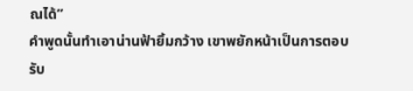ณได้”
คำพูดนั้นทำเอาน่านฟ้ายิ้มกว้าง เขาพยักหน้าเป็นการตอบรับ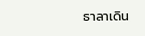ธาลาเดิน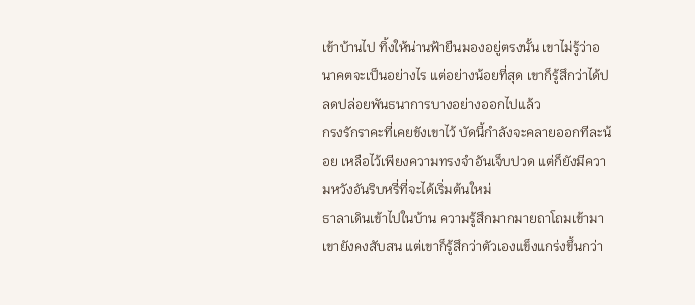เข้าบ้านไป ทิ้งให้น่านฟ้ายืนมองอยู่ตรงนั้น เขาไม่รู้ว่าอนาคตจะเป็นอย่างไร แต่อย่างน้อยที่สุด เขาก็รู้สึกว่าได้ปลดปล่อยพันธนาการบางอย่างออกไปแล้ว
กรงรักราคะที่เคยขังเขาไว้ บัดนี้กำลังจะคลายออกทีละน้อย เหลือไว้เพียงความทรงจำอันเจ็บปวด แต่ก็ยังมีความหวังอันริบหรี่ที่จะได้เริ่มต้นใหม่
ธาลาเดินเข้าไปในบ้าน ความรู้สึกมากมายถาโถมเข้ามา เขายังคงสับสน แต่เขาก็รู้สึกว่าตัวเองแข็งแกร่งขึ้นกว่า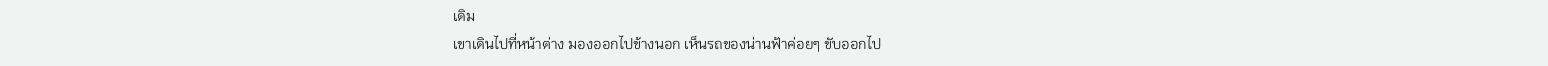เดิม
เขาเดินไปที่หน้าต่าง มองออกไปข้างนอก เห็นรถของน่านฟ้าค่อยๆ ขับออกไป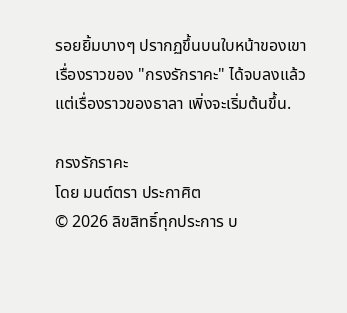รอยยิ้มบางๆ ปรากฏขึ้นบนใบหน้าของเขา
เรื่องราวของ "กรงรักราคะ" ได้จบลงแล้ว แต่เรื่องราวของธาลา เพิ่งจะเริ่มต้นขึ้น.

กรงรักราคะ
โดย มนต์ตรา ประกาศิต
© 2026 ลิขสิทธิ์ทุกประการ บ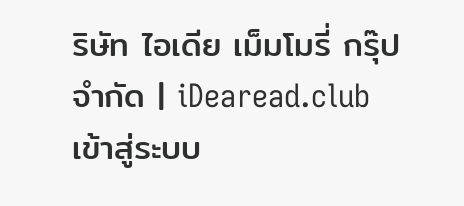ริษัท ไอเดีย เม็มโมรี่ กรุ๊ป จำกัด | iDearead.club
เข้าสู่ระบบ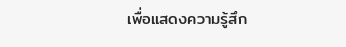เพื่อแสดงความรู้สึก